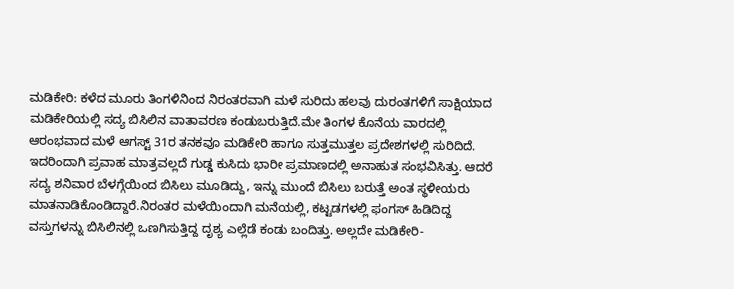ಮಡಿಕೇರಿ: ಕಳೆದ ಮೂರು ತಿಂಗಳಿನಿಂದ ನಿರಂತರವಾಗಿ ಮಳೆ ಸುರಿದು ಹಲವು ದುರಂತಗಳಿಗೆ ಸಾಕ್ಷಿಯಾದ ಮಡಿಕೇರಿಯಲ್ಲಿ ಸದ್ಯ ಬಿಸಿಲಿನ ವಾತಾವರಣ ಕಂಡುಬರುತ್ತಿದೆ.ಮೇ ತಿಂಗಳ ಕೊನೆಯ ವಾರದಲ್ಲಿ ಆರಂಭವಾದ ಮಳೆ ಆಗಸ್ಟ್ 31ರ ತನಕವೂ ಮಡಿಕೇರಿ ಹಾಗೂ ಸುತ್ತಮುತ್ತಲ ಪ್ರದೇಶಗಳಲ್ಲಿ ಸುರಿದಿದೆ. ಇದರಿಂದಾಗಿ ಪ್ರವಾಹ ಮಾತ್ರವಲ್ಲದೆ ಗುಡ್ಡ ಕುಸಿದು ಭಾರೀ ಪ್ರಮಾಣದಲ್ಲಿ ಅನಾಹುತ ಸಂಭವಿಸಿತ್ತು. ಆದರೆ ಸದ್ಯ ಶನಿವಾರ ಬೆಳಗ್ಗೆಯಿಂದ ಬಿಸಿಲು ಮೂಡಿದ್ದು, ಇನ್ನು ಮುಂದೆ ಬಿಸಿಲು ಬರುತ್ತೆ ಅಂತ ಸ್ಥಳೀಯರು ಮಾತನಾಡಿಕೊಂಡಿದ್ದಾರೆ.ನಿರಂತರ ಮಳೆಯಿಂದಾಗಿ ಮನೆಯಲ್ಲಿ, ಕಟ್ಟಡಗಳಲ್ಲಿ ಫಂಗಸ್ ಹಿಡಿದಿದ್ದ ವಸ್ತುಗಳನ್ನು ಬಿಸಿಲಿನಲ್ಲಿ ಒಣಗಿಸುತ್ತಿದ್ದ ದೃಶ್ಯ ಎಲ್ಲೆಡೆ ಕಂಡು ಬಂದಿತ್ತು. ಅಲ್ಲದೇ ಮಡಿಕೇರಿ-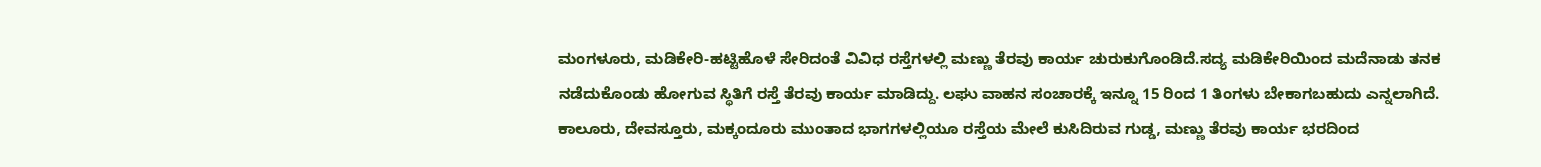ಮಂಗಳೂರು, ಮಡಿಕೇರಿ-ಹಟ್ಟಿಹೊಳೆ ಸೇರಿದಂತೆ ವಿವಿಧ ರಸ್ತೆಗಳಲ್ಲಿ ಮಣ್ಣು ತೆರವು ಕಾರ್ಯ ಚುರುಕುಗೊಂಡಿದೆ.ಸದ್ಯ ಮಡಿಕೇರಿಯಿಂದ ಮದೆನಾಡು ತನಕ ನಡೆದುಕೊಂಡು ಹೋಗುವ ಸ್ಥಿತಿಗೆ ರಸ್ತೆ ತೆರವು ಕಾರ್ಯ ಮಾಡಿದ್ದು. ಲಘು ವಾಹನ ಸಂಚಾರಕ್ಕೆ ಇನ್ನೂ 15 ರಿಂದ 1 ತಿಂಗಳು ಬೇಕಾಗಬಹುದು ಎನ್ನಲಾಗಿದೆ. ಕಾಲೂರು, ದೇವಸ್ತೂರು, ಮಕ್ಕಂದೂರು ಮುಂತಾದ ಭಾಗಗಳಲ್ಲಿಯೂ ರಸ್ತೆಯ ಮೇಲೆ ಕುಸಿದಿರುವ ಗುಡ್ಡ, ಮಣ್ಣು ತೆರವು ಕಾರ್ಯ ಭರದಿಂದ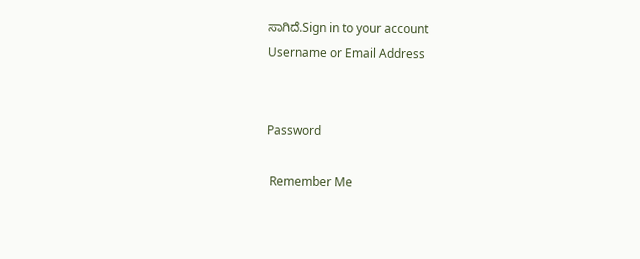ಸಾಗಿದೆ.Sign in to your account
Username or Email Address


Password

 Remember Me